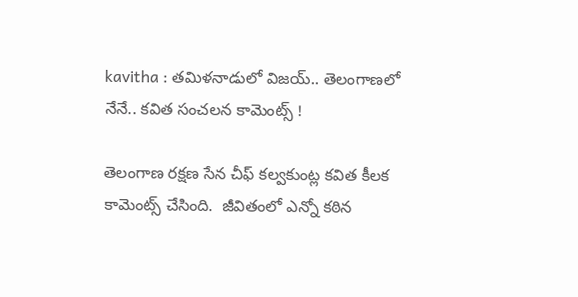kavitha : తమిళనాడులో విజయ్.. తెలంగాణలో నేనే.. కవిత సంచలన కామెంట్స్ !

తెలంగాణ రక్షణ సేన చీఫ్ కల్వకుంట్ల కవిత కీలక కామెంట్స్ చేసింది.  జీవితంలో ఎన్నో కఠిన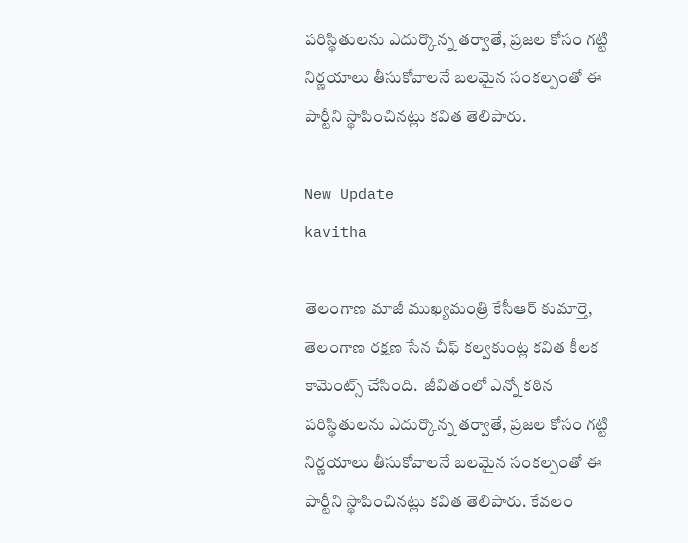పరిస్థితులను ఎదుర్కొన్న తర్వాతే, ప్రజల కోసం గట్టి నిర్ణయాలు తీసుకోవాలనే బలమైన సంకల్పంతో ఈ పార్టీని స్థాపించినట్లు కవిత తెలిపారు.

New Update
kavitha

తెలంగాణ మాజీ ముఖ్యమంత్రి కేసీఆర్ కుమార్తె, తెలంగాణ రక్షణ సేన చీఫ్ కల్వకుంట్ల కవిత కీలక కామెంట్స్ చేసింది.  జీవితంలో ఎన్నో కఠిన పరిస్థితులను ఎదుర్కొన్న తర్వాతే, ప్రజల కోసం గట్టి నిర్ణయాలు తీసుకోవాలనే బలమైన సంకల్పంతో ఈ పార్టీని స్థాపించినట్లు కవిత తెలిపారు. కేవలం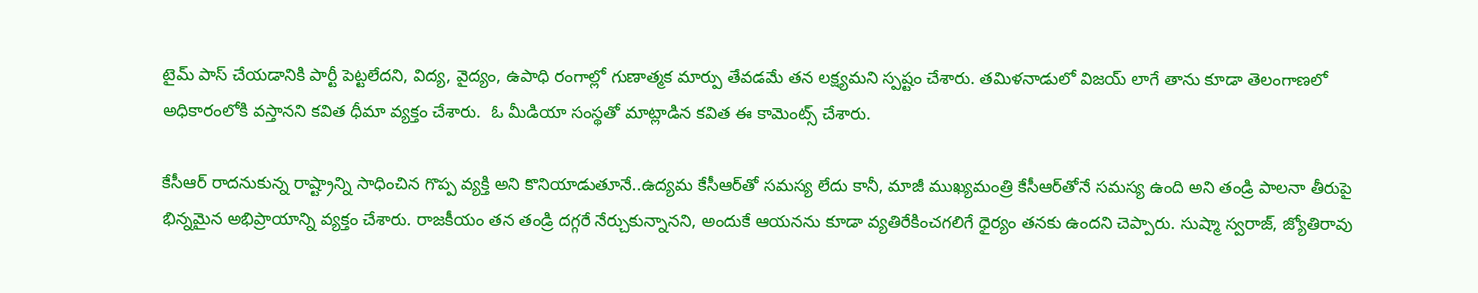టైమ్ పాస్ చేయడానికి పార్టీ పెట్టలేదని, విద్య, వైద్యం, ఉపాధి రంగాల్లో గుణాత్మక మార్పు తేవడమే తన లక్ష్యమని స్పష్టం చేశారు. తమిళనాడులో విజయ్ లాగే తాను కూడా తెలంగాణలో అధికారంలోకి వస్తానని కవిత ధీమా వ్యక్తం చేశారు.  ఓ మీడియా సంస్థతో మాట్లాడిన కవిత ఈ కామెంట్స్ చేశారు.

కేసీఆర్ రాదనుకున్న రాష్ట్రాన్ని సాధించిన గొప్ప వ్యక్తి అని కొనియాడుతూనే..ఉద్యమ కేసీఆర్‌తో సమస్య లేదు కానీ, మాజీ ముఖ్యమంత్రి కేసీఆర్‌తోనే సమస్య ఉంది అని తండ్రి పాలనా తీరుపై భిన్నమైన అభిప్రాయాన్ని వ్యక్తం చేశారు. రాజకీయం తన తండ్రి దగ్గరే నేర్చుకున్నానని, అందుకే ఆయనను కూడా వ్యతిరేకించగలిగే ధైర్యం తనకు ఉందని చెప్పారు. సుష్మా స్వరాజ్, జ్యోతిరావు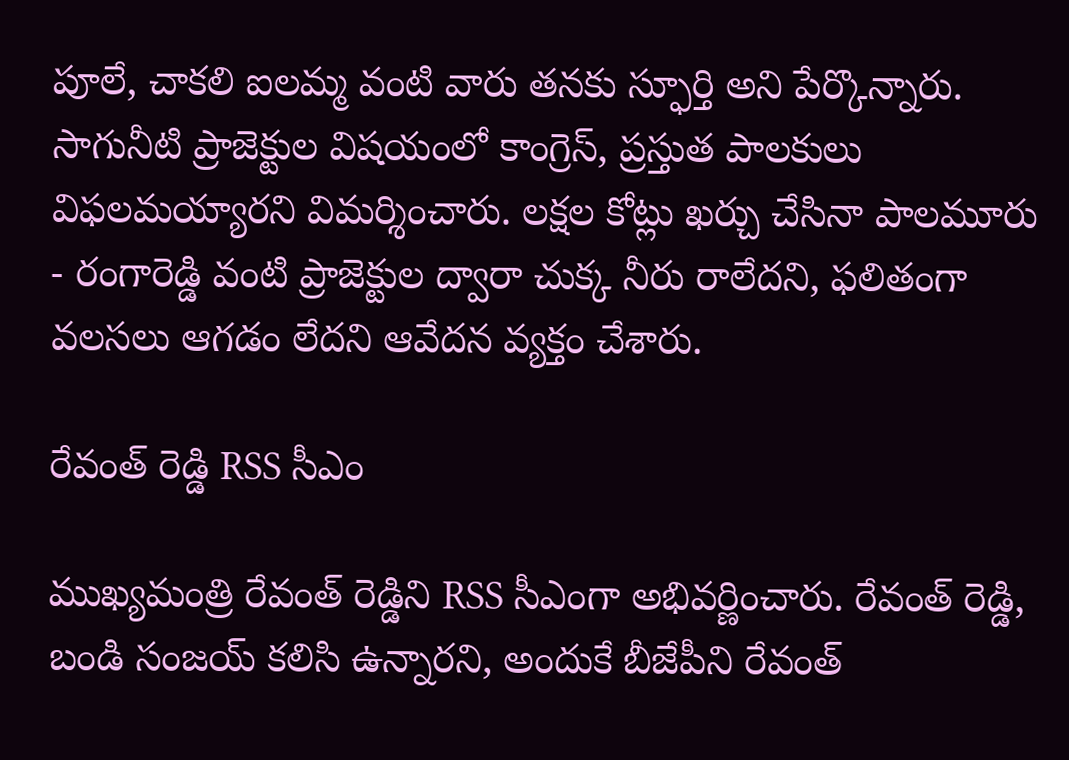పూలే, చాకలి ఐలమ్మ వంటి వారు తనకు స్ఫూర్తి అని పేర్కొన్నారు. సాగునీటి ప్రాజెక్టుల విషయంలో కాంగ్రెస్, ప్రస్తుత పాలకులు విఫలమయ్యారని విమర్శించారు. లక్షల కోట్లు ఖర్చు చేసినా పాలమూరు - రంగారెడ్డి వంటి ప్రాజెక్టుల ద్వారా చుక్క నీరు రాలేదని, ఫలితంగా వలసలు ఆగడం లేదని ఆవేదన వ్యక్తం చేశారు.

రేవంత్ రెడ్డి RSS సీఎం

ముఖ్యమంత్రి రేవంత్ రెడ్డిని RSS సీఎంగా అభివర్ణించారు. రేవంత్ రెడ్డి, బండి సంజయ్ కలిసి ఉన్నారని, అందుకే బీజేపీని రేవంత్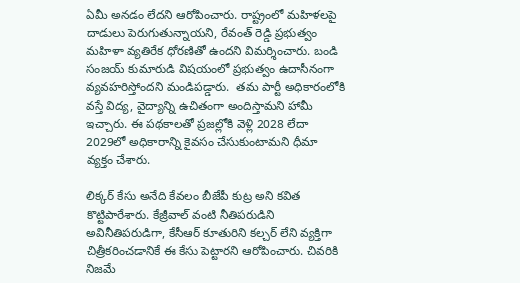ఏమీ అనడం లేదని ఆరోపించారు. రాష్ట్రంలో మహిళలపై దాడులు పెరుగుతున్నాయని, రేవంత్ రెడ్డి ప్రభుత్వం మహిళా వ్యతిరేక ధోరణితో ఉందని విమర్శించారు. బండి సంజయ్ కుమారుడి విషయంలో ప్రభుత్వం ఉదాసీనంగా వ్యవహరిస్తోందని మండిపడ్డారు.  తమ పార్టీ అధికారంలోకి వస్తే విద్య, వైద్యాన్ని ఉచితంగా అందిస్తామని హామీ ఇచ్చారు. ఈ పథకాలతో ప్రజల్లోకి వెళ్లి 2028 లేదా 2029లో అధికారాన్ని కైవసం చేసుకుంటామని ధీమా వ్యక్తం చేశారు.

లిక్కర్ కేసు అనేది కేవలం బీజేపీ కుట్ర అని కవిత కొట్టిపారేశారు. కేజ్రీవాల్ వంటి నీతిపరుడిని అవినీతిపరుడిగా, కేసీఆర్ కూతురిని కల్చర్ లేని వ్యక్తిగా చిత్రీకరించడానికే ఈ కేసు పెట్టారని ఆరోపించారు. చివరికి నిజమే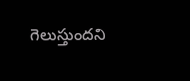గెలుస్తుందని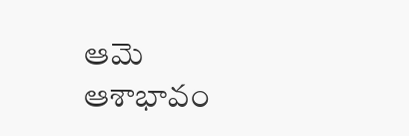ఆమె ఆశాభావం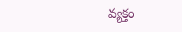వ్యక్తం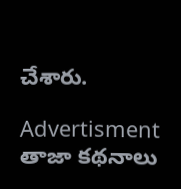చేశారు.

Advertisment
తాజా కథనాలు